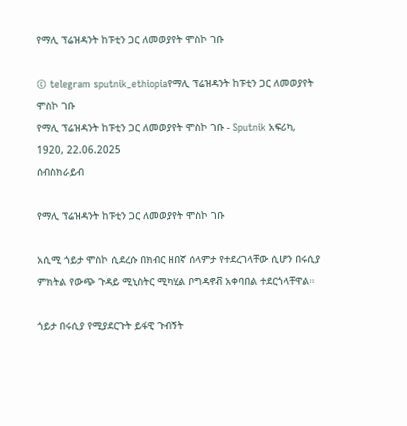የማሊ ፕሬዝዳንት ከፑቲን ጋር ለመወያየት ሞስኮ ገቡ

© telegram sputnik_ethiopiaየማሊ ፕሬዝዳንት ከፑቲን ጋር ለመወያየት ሞስኮ ገቡ
የማሊ ፕሬዝዳንት ከፑቲን ጋር ለመወያየት ሞስኮ ገቡ - Sputnik አፍሪካ, 1920, 22.06.2025
ሰብስክራይብ

የማሊ ፕሬዝዳንት ከፑቲን ጋር ለመወያየት ሞስኮ ገቡ

አሲሚ ጎይታ ሞስኮ ሲደረሱ በክብር ዘበኛ ሰላምታ የተደረገላቸው ሲሆን በሩሲያ ምክትል የውጭ ጉዳይ ሚኒስትር ሚካሂል ቦግዳኖቭ አቀባበል ተደርጎላቸዋል።

ጎይታ በሩሲያ የሚያደርጉት ይፋዊ ጉብኝት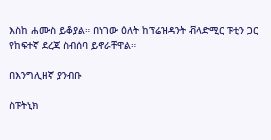እስከ ሐሙስ ይቆያል። በነገው ዕለት ከፕሬዝዳንት ቭላድሚር ፑቲን ጋር የከፍተኛ ደረጃ ስብሰባ ይኖራቸዋል።

በእንግሊዘኛ ያንብቡ

ስፑትኒክ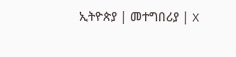ኢትዮጵያ | መተግበሪያ | X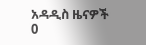አዳዲስ ዜናዎች
0